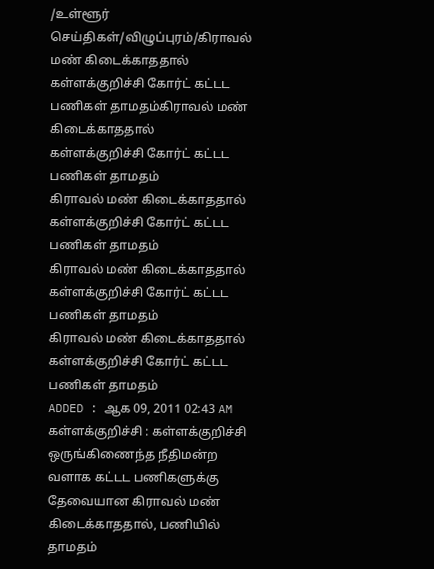/உள்ளூர் செய்திகள்/விழுப்புரம்/கிராவல் மண் கிடைக்காததால் கள்ளக்குறிச்சி கோர்ட் கட்டட பணிகள் தாமதம்கிராவல் மண் கிடைக்காததால் கள்ளக்குறிச்சி கோர்ட் கட்டட பணிகள் தாமதம்
கிராவல் மண் கிடைக்காததால் கள்ளக்குறிச்சி கோர்ட் கட்டட பணிகள் தாமதம்
கிராவல் மண் கிடைக்காததால் கள்ளக்குறிச்சி கோர்ட் கட்டட பணிகள் தாமதம்
கிராவல் மண் கிடைக்காததால் கள்ளக்குறிச்சி கோர்ட் கட்டட பணிகள் தாமதம்
ADDED : ஆக 09, 2011 02:43 AM
கள்ளக்குறிச்சி : கள்ளக்குறிச்சி ஒருங்கிணைந்த நீதிமன்ற வளாக கட்டட பணிகளுக்கு தேவையான கிராவல் மண் கிடைக்காததால், பணியில் தாமதம்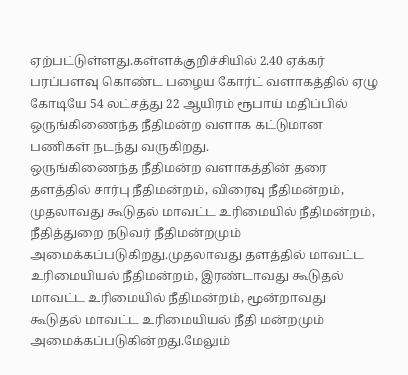ஏற்பட்டுள்ளது.கள்ளக்குறிச்சியில் 2.40 ஏக்கர் பரப்பளவு கொண்ட பழைய கோர்ட் வளாகத்தில் ஏழு கோடியே 54 லட்சத்து 22 ஆயிரம் ரூபாய் மதிப்பில் ஒருங்கிணைந்த நீதிமன்ற வளாக கட்டுமான பணிகள் நடந்து வருகிறது.
ஒருங்கிணைந்த நீதிமன்ற வளாகத்தின் தரை தளத்தில் சார்பு நீதிமன்றம், விரைவு நீதிமன்றம், முதலாவது கூடுதல் மாவட்ட உரிமையில் நீதிமன்றம், நீதித்துறை நடுவர் நீதிமன்றமும் அமைக்கப்படுகிறது.முதலாவது தளத்தில் மாவட்ட உரிமையியல் நீதிமன்றம், இரண்டாவது கூடுதல் மாவட்ட உரிமையில் நீதிமன்றம், மூன்றாவது கூடுதல் மாவட்ட உரிமையியல் நீதி மன்றமும் அமைக்கப்படுகின்றது.மேலும்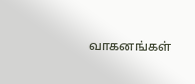வாகனங்கள்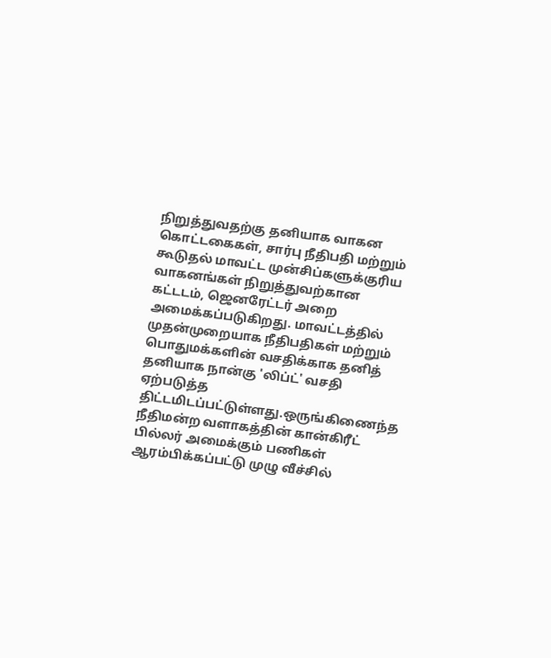நிறுத்துவதற்கு தனியாக வாகன கொட்டகைகள், சார்பு நீதிபதி மற்றும் கூடுதல் மாவட்ட முன்சிப்களுக்குரிய வாகனங்கள் நிறுத்துவற்கான கட்டடம், ஜெனரேட்டர் அறை அமைக்கப்படுகிறது. மாவட்டத்தில் முதன்முறையாக நீதிபதிகள் மற்றும் பொதுமக்களின் வசதிக்காக தனித் தனியாக நான்கு 'லிப்ட்' வசதி ஏற்படுத்த திட்டமிடப்பட்டுள்ளது.ஒருங்கிணைந்த நீதிமன்ற வளாகத்தின் கான்கிரீட் பில்லர் அமைக்கும் பணிகள் ஆரம்பிக்கப்பட்டு முழு வீச்சில்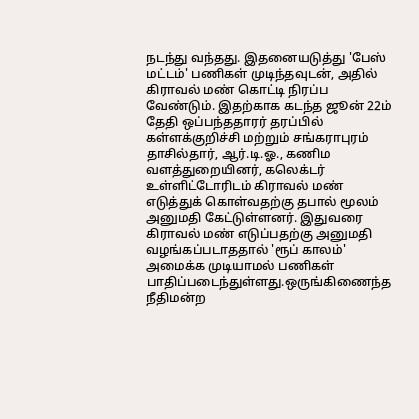நடந்து வந்தது. இதனையடுத்து 'பேஸ் மட்டம்' பணிகள் முடிந்தவுடன், அதில் கிராவல் மண் கொட்டி நிரப்ப வேண்டும். இதற்காக கடந்த ஜூன் 22ம் தேதி ஒப்பந்ததாரர் தரப்பில் கள்ளக்குறிச்சி மற்றும் சங்கராபுரம் தாசில்தார், ஆர்.டி.ஓ., கணிம வளத்துறையினர், கலெக்டர் உள்ளிட்டோரிடம் கிராவல் மண் எடுத்துக் கொள்வதற்கு தபால் மூலம் அனுமதி கேட்டுள்ளனர். இதுவரை கிராவல் மண் எடுப்பதற்கு அனுமதி வழங்கப்படாததால் 'ரூப் காலம்' அமைக்க முடியாமல் பணிகள் பாதிப்படைந்துள்ளது.ஒருங்கிணைந்த நீதிமன்ற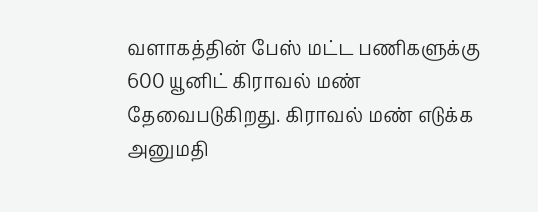வளாகத்தின் பேஸ் மட்ட பணிகளுக்கு 600 யூனிட் கிராவல் மண் தேவைபடுகிறது. கிராவல் மண் எடுக்க அனுமதி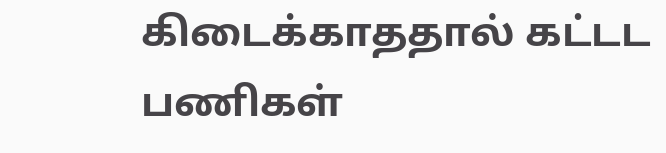கிடைக்காததால் கட்டட பணிகள்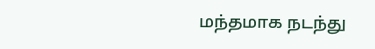மந்தமாக நடந்து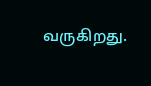வருகிறது.